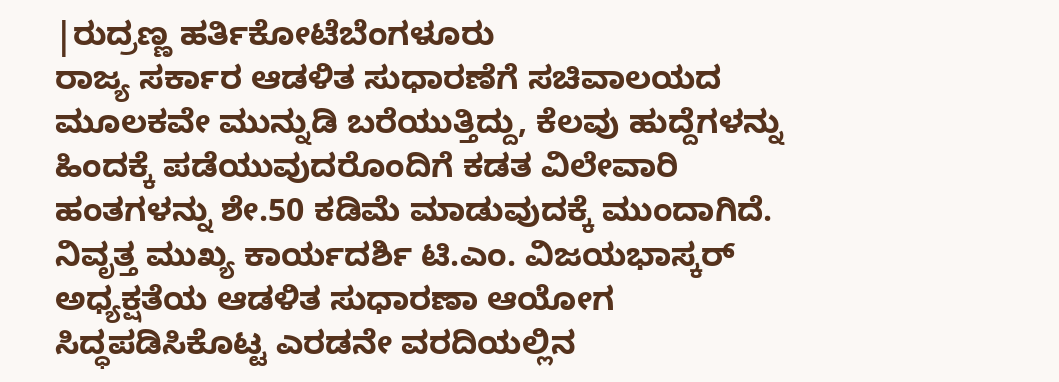|ರುದ್ರಣ್ಣ ಹರ್ತಿಕೋಟೆಬೆಂಗಳೂರು
ರಾಜ್ಯ ಸರ್ಕಾರ ಆಡಳಿತ ಸುಧಾರಣೆಗೆ ಸಚಿವಾಲಯದ ಮೂಲಕವೇ ಮುನ್ನುಡಿ ಬರೆಯುತ್ತಿದ್ದು, ಕೆಲವು ಹುದ್ದೆಗಳನ್ನು ಹಿಂದಕ್ಕೆ ಪಡೆಯುವುದರೊಂದಿಗೆ ಕಡತ ವಿಲೇವಾರಿ ಹಂತಗಳನ್ನು ಶೇ.50 ಕಡಿಮೆ ಮಾಡುವುದಕ್ಕೆ ಮುಂದಾಗಿದೆ.
ನಿವೃತ್ತ ಮುಖ್ಯ ಕಾರ್ಯದರ್ಶಿ ಟಿ.ಎಂ. ವಿಜಯಭಾಸ್ಕರ್ ಅಧ್ಯಕ್ಷತೆಯ ಆಡಳಿತ ಸುಧಾರಣಾ ಆಯೋಗ ಸಿದ್ಧಪಡಿಸಿಕೊಟ್ಟ ಎರಡನೇ ವರದಿಯಲ್ಲಿನ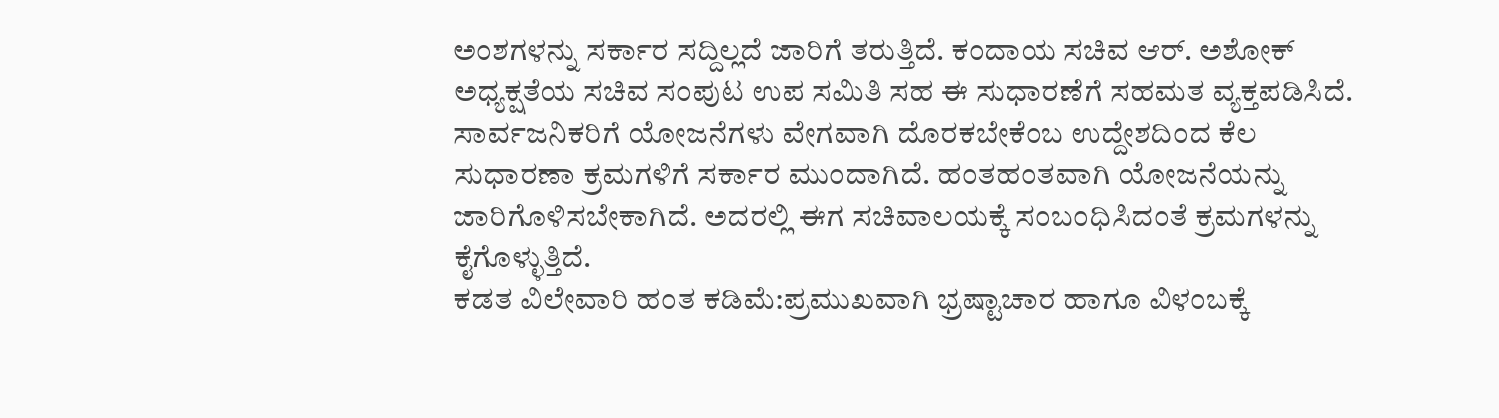ಅಂಶಗಳನ್ನು ಸರ್ಕಾರ ಸದ್ದಿಲ್ಲದೆ ಜಾರಿಗೆ ತರುತ್ತಿದೆ. ಕಂದಾಯ ಸಚಿವ ಆರ್. ಅಶೋಕ್ ಅಧ್ಯಕ್ಷತೆಯ ಸಚಿವ ಸಂಪುಟ ಉಪ ಸಮಿತಿ ಸಹ ಈ ಸುಧಾರಣೆಗೆ ಸಹಮತ ವ್ಯಕ್ತಪಡಿಸಿದೆ. ಸಾರ್ವಜನಿಕರಿಗೆ ಯೋಜನೆಗಳು ವೇಗವಾಗಿ ದೊರಕಬೇಕೆಂಬ ಉದ್ದೇಶದಿಂದ ಕೆಲ ಸುಧಾರಣಾ ಕ್ರಮಗಳಿಗೆ ಸರ್ಕಾರ ಮುಂದಾಗಿದೆ. ಹಂತಹಂತವಾಗಿ ಯೋಜನೆಯನ್ನು ಜಾರಿಗೊಳಿಸಬೇಕಾಗಿದೆ. ಅದರಲ್ಲಿ ಈಗ ಸಚಿವಾಲಯಕ್ಕೆ ಸಂಬಂಧಿಸಿದಂತೆ ಕ್ರಮಗಳನ್ನು ಕೈಗೊಳ್ಳುತ್ತಿದೆ.
ಕಡತ ವಿಲೇವಾರಿ ಹಂತ ಕಡಿಮೆ:ಪ್ರಮುಖವಾಗಿ ಭ್ರಷ್ಟಾಚಾರ ಹಾಗೂ ವಿಳಂಬಕ್ಕೆ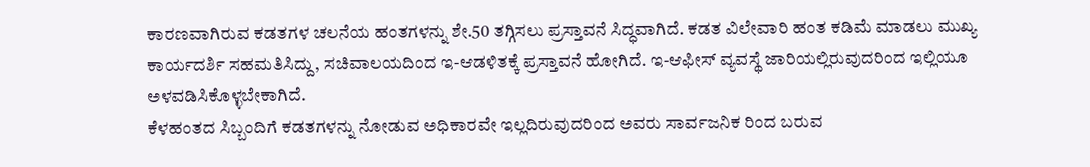ಕಾರಣವಾಗಿರುವ ಕಡತಗಳ ಚಲನೆಯ ಹಂತಗಳನ್ನು ಶೇ.50 ತಗ್ಗಿಸಲು ಪ್ರಸ್ತಾವನೆ ಸಿದ್ಧವಾಗಿದೆ. ಕಡತ ವಿಲೇವಾರಿ ಹಂತ ಕಡಿಮೆ ಮಾಡಲು ಮುಖ್ಯ ಕಾರ್ಯದರ್ಶಿ ಸಹಮತಿಸಿದ್ದು, ಸಚಿವಾಲಯದಿಂದ ಇ-ಆಡಳಿತಕ್ಕೆ ಪ್ರಸ್ತಾವನೆ ಹೋಗಿದೆ. ಇ-ಆಫೀಸ್ ವ್ಯವಸ್ಥೆ ಜಾರಿಯಲ್ಲಿರುವುದರಿಂದ ಇಲ್ಲಿಯೂ ಅಳವಡಿಸಿಕೊಳ್ಳಬೇಕಾಗಿದೆ.
ಕೆಳಹಂತದ ಸಿಬ್ಬಂದಿಗೆ ಕಡತಗಳನ್ನು ನೋಡುವ ಅಧಿಕಾರವೇ ಇಲ್ಲದಿರುವುದರಿಂದ ಅವರು ಸಾರ್ವಜನಿಕ ರಿಂದ ಬರುವ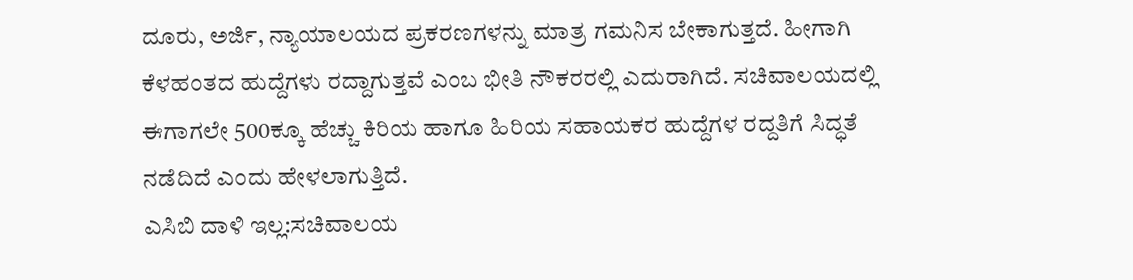ದೂರು, ಅರ್ಜಿ, ನ್ಯಾಯಾಲಯದ ಪ್ರಕರಣಗಳನ್ನು ಮಾತ್ರ ಗಮನಿಸ ಬೇಕಾಗುತ್ತದೆ. ಹೀಗಾಗಿ ಕೆಳಹಂತದ ಹುದ್ದೆಗಳು ರದ್ದಾಗುತ್ತವೆ ಎಂಬ ಭೀತಿ ನೌಕರರಲ್ಲಿ ಎದುರಾಗಿದೆ. ಸಚಿವಾಲಯದಲ್ಲಿ ಈಗಾಗಲೇ 500ಕ್ಕೂ ಹೆಚ್ಚು ಕಿರಿಯ ಹಾಗೂ ಹಿರಿಯ ಸಹಾಯಕರ ಹುದ್ದೆಗಳ ರದ್ದತಿಗೆ ಸಿದ್ಧತೆ ನಡೆದಿದೆ ಎಂದು ಹೇಳಲಾಗುತ್ತಿದೆ.
ಎಸಿಬಿ ದಾಳಿ ಇಲ್ಲ:ಸಚಿವಾಲಯ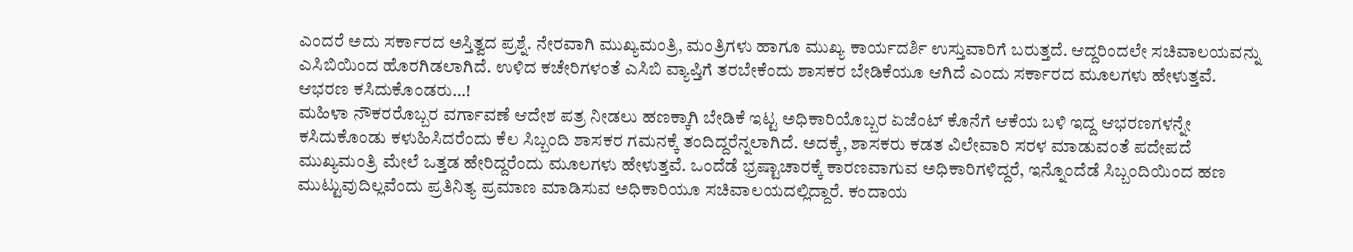ಎಂದರೆ ಅದು ಸರ್ಕಾರದ ಅಸ್ತಿತ್ವದ ಪ್ರಶ್ನೆ. ನೇರವಾಗಿ ಮುಖ್ಯಮಂತ್ರಿ, ಮಂತ್ರಿಗಳು ಹಾಗೂ ಮುಖ್ಯ ಕಾರ್ಯದರ್ಶಿ ಉಸ್ತುವಾರಿಗೆ ಬರುತ್ತದೆ. ಆದ್ದರಿಂದಲೇ ಸಚಿವಾಲಯವನ್ನು ಎಸಿಬಿಯಿಂದ ಹೊರಗಿಡಲಾಗಿದೆ. ಉಳಿದ ಕಚೇರಿಗಳಂತೆ ಎಸಿಬಿ ವ್ಯಾಪ್ತಿಗೆ ತರಬೇಕೆಂದು ಶಾಸಕರ ಬೇಡಿಕೆಯೂ ಆಗಿದೆ ಎಂದು ಸರ್ಕಾರದ ಮೂಲಗಳು ಹೇಳುತ್ತವೆ.
ಆಭರಣ ಕಸಿದುಕೊಂಡರು…!
ಮಹಿಳಾ ನೌಕರರೊಬ್ಬರ ವರ್ಗಾವಣೆ ಆದೇಶ ಪತ್ರ ನೀಡಲು ಹಣಕ್ಕಾಗಿ ಬೇಡಿಕೆ ಇಟ್ಟ ಅಧಿಕಾರಿಯೊಬ್ಬರ ಏಜೆಂಟ್ ಕೊನೆಗೆ ಆಕೆಯ ಬಳಿ ಇದ್ದ ಆಭರಣಗಳನ್ನೇ ಕಸಿದುಕೊಂಡು ಕಳುಹಿಸಿದರೆಂದು ಕೆಲ ಸಿಬ್ಬಂದಿ ಶಾಸಕರ ಗಮನಕ್ಕೆ ತಂದಿದ್ದರೆನ್ನಲಾಗಿದೆ. ಅದಕ್ಕೆ, ಶಾಸಕರು ಕಡತ ವಿಲೇವಾರಿ ಸರಳ ಮಾಡುವಂತೆ ಪದೇಪದೆ ಮುಖ್ಯಮಂತ್ರಿ ಮೇಲೆ ಒತ್ತಡ ಹೇರಿದ್ದರೆಂದು ಮೂಲಗಳು ಹೇಳುತ್ತವೆ. ಒಂದೆಡೆ ಭ್ರಷ್ಟಾಚಾರಕ್ಕೆ ಕಾರಣವಾಗುವ ಅಧಿಕಾರಿಗಳಿದ್ದರೆ, ಇನ್ನೊಂದೆಡೆ ಸಿಬ್ಬಂದಿಯಿಂದ ಹಣ ಮುಟ್ಟುವುದಿಲ್ಲವೆಂದು ಪ್ರತಿನಿತ್ಯ ಪ್ರಮಾಣ ಮಾಡಿಸುವ ಅಧಿಕಾರಿಯೂ ಸಚಿವಾಲಯದಲ್ಲಿದ್ದಾರೆ. ಕಂದಾಯ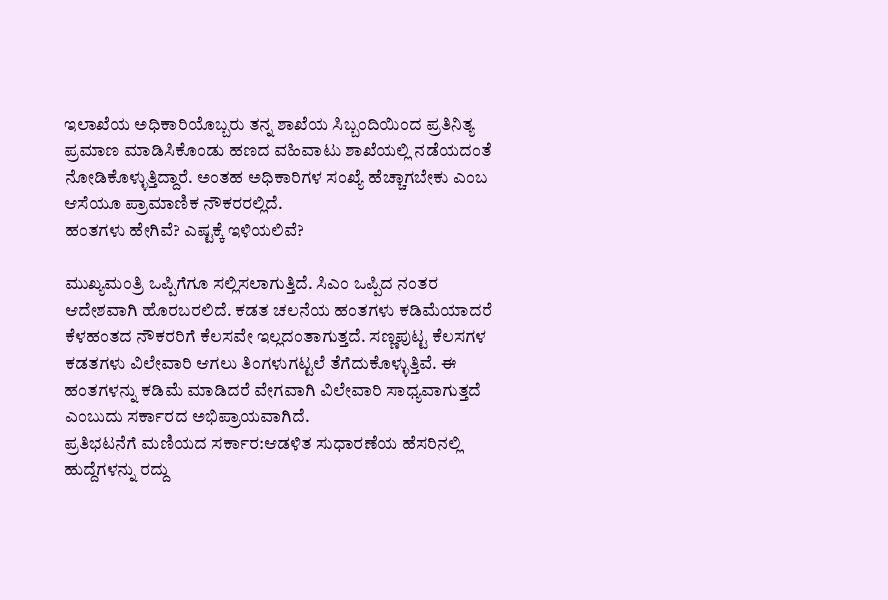ಇಲಾಖೆಯ ಅಧಿಕಾರಿಯೊಬ್ಬರು ತನ್ನ ಶಾಖೆಯ ಸಿಬ್ಬಂದಿಯಿಂದ ಪ್ರತಿನಿತ್ಯ ಪ್ರಮಾಣ ಮಾಡಿಸಿಕೊಂಡು ಹಣದ ವಹಿವಾಟು ಶಾಖೆಯಲ್ಲಿ ನಡೆಯದಂತೆ ನೋಡಿಕೊಳ್ಳುತ್ತಿದ್ದಾರೆ. ಅಂತಹ ಅಧಿಕಾರಿಗಳ ಸಂಖ್ಯೆ ಹೆಚ್ಚಾಗಬೇಕು ಎಂಬ ಆಸೆಯೂ ಪ್ರಾಮಾಣಿಕ ನೌಕರರಲ್ಲಿದೆ.
ಹಂತಗಳು ಹೇಗಿವೆ? ಎಷ್ಟಕ್ಕೆ ಇಳಿಯಲಿವೆ?

ಮುಖ್ಯಮಂತ್ರಿ ಒಪ್ಪಿಗೆಗೂ ಸಲ್ಲಿಸಲಾಗುತ್ತಿದೆ. ಸಿಎಂ ಒಪ್ಪಿದ ನಂತರ ಆದೇಶವಾಗಿ ಹೊರಬರಲಿದೆ. ಕಡತ ಚಲನೆಯ ಹಂತಗಳು ಕಡಿಮೆಯಾದರೆ ಕೆಳಹಂತದ ನೌಕರರಿಗೆ ಕೆಲಸವೇ ಇಲ್ಲದಂತಾಗುತ್ತದೆ. ಸಣ್ಣಪುಟ್ಟ ಕೆಲಸಗಳ ಕಡತಗಳು ವಿಲೇವಾರಿ ಆಗಲು ತಿಂಗಳುಗಟ್ಟಲೆ ತೆಗೆದುಕೊಳ್ಳುತ್ತಿವೆ. ಈ ಹಂತಗಳನ್ನು ಕಡಿಮೆ ಮಾಡಿದರೆ ವೇಗವಾಗಿ ವಿಲೇವಾರಿ ಸಾಧ್ಯವಾಗುತ್ತದೆ ಎಂಬುದು ಸರ್ಕಾರದ ಅಭಿಪ್ರಾಯವಾಗಿದೆ.
ಪ್ರತಿಭಟನೆಗೆ ಮಣಿಯದ ಸರ್ಕಾರ:ಆಡಳಿತ ಸುಧಾರಣೆಯ ಹೆಸರಿನಲ್ಲಿ ಹುದ್ದೆಗಳನ್ನು ರದ್ದು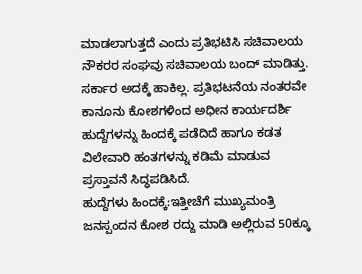ಮಾಡಲಾಗುತ್ತದೆ ಎಂದು ಪ್ರತಿಭಟಿಸಿ ಸಚಿವಾಲಯ ನೌಕರರ ಸಂಘವು ಸಚಿವಾಲಯ ಬಂದ್ ಮಾಡಿತ್ತು. ಸರ್ಕಾರ ಅದಕ್ಕೆ ಹಾಕಿಲ್ಲ. ಪ್ರತಿಭಟನೆಯ ನಂತರವೇ ಕಾನೂನು ಕೋಶಗಳಿಂದ ಅಧೀನ ಕಾರ್ಯದರ್ಶಿ ಹುದ್ದೆಗಳನ್ನು ಹಿಂದಕ್ಕೆ ಪಡೆದಿದೆ ಹಾಗೂ ಕಡತ ವಿಲೇವಾರಿ ಹಂತಗಳನ್ನು ಕಡಿಮೆ ಮಾಡುವ ಪ್ರಸ್ತಾವನೆ ಸಿದ್ಧಪಡಿಸಿದೆ.
ಹುದ್ದೆಗಳು ಹಿಂದಕ್ಕೆ:ಇತ್ತೀಚೆಗೆ ಮುಖ್ಯಮಂತ್ರಿ ಜನಸ್ಪಂದನ ಕೋಶ ರದ್ದು ಮಾಡಿ ಅಲ್ಲಿರುವ 50ಕ್ಕೂ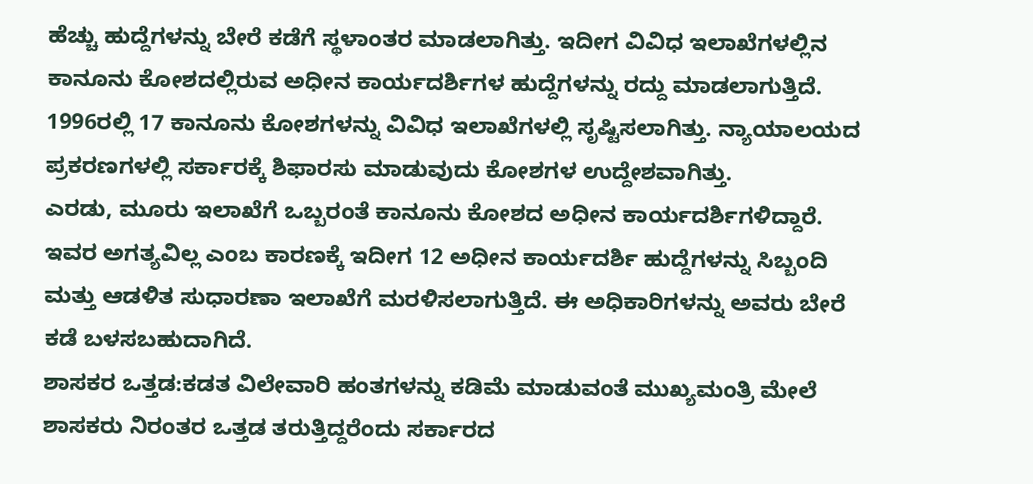ಹೆಚ್ಚು ಹುದ್ದೆಗಳನ್ನು ಬೇರೆ ಕಡೆಗೆ ಸ್ಥಳಾಂತರ ಮಾಡಲಾಗಿತ್ತು. ಇದೀಗ ವಿವಿಧ ಇಲಾಖೆಗಳಲ್ಲಿನ ಕಾನೂನು ಕೋಶದಲ್ಲಿರುವ ಅಧೀನ ಕಾರ್ಯದರ್ಶಿಗಳ ಹುದ್ದೆಗಳನ್ನು ರದ್ದು ಮಾಡಲಾಗುತ್ತಿದೆ. 1996ರಲ್ಲಿ 17 ಕಾನೂನು ಕೋಶಗಳನ್ನು ವಿವಿಧ ಇಲಾಖೆಗಳಲ್ಲಿ ಸೃಷ್ಟಿಸಲಾಗಿತ್ತು. ನ್ಯಾಯಾಲಯದ ಪ್ರಕರಣಗಳಲ್ಲಿ ಸರ್ಕಾರಕ್ಕೆ ಶಿಫಾರಸು ಮಾಡುವುದು ಕೋಶಗಳ ಉದ್ದೇಶವಾಗಿತ್ತು.
ಎರಡು, ಮೂರು ಇಲಾಖೆಗೆ ಒಬ್ಬರಂತೆ ಕಾನೂನು ಕೋಶದ ಅಧೀನ ಕಾರ್ಯದರ್ಶಿಗಳಿದ್ದಾರೆ. ಇವರ ಅಗತ್ಯವಿಲ್ಲ ಎಂಬ ಕಾರಣಕ್ಕೆ ಇದೀಗ 12 ಅಧೀನ ಕಾರ್ಯದರ್ಶಿ ಹುದ್ದೆಗಳನ್ನು ಸಿಬ್ಬಂದಿ ಮತ್ತು ಆಡಳಿತ ಸುಧಾರಣಾ ಇಲಾಖೆಗೆ ಮರಳಿಸಲಾಗುತ್ತಿದೆ. ಈ ಅಧಿಕಾರಿಗಳನ್ನು ಅವರು ಬೇರೆ ಕಡೆ ಬಳಸಬಹುದಾಗಿದೆ.
ಶಾಸಕರ ಒತ್ತಡ:ಕಡತ ವಿಲೇವಾರಿ ಹಂತಗಳನ್ನು ಕಡಿಮೆ ಮಾಡುವಂತೆ ಮುಖ್ಯಮಂತ್ರಿ ಮೇಲೆ ಶಾಸಕರು ನಿರಂತರ ಒತ್ತಡ ತರುತ್ತಿದ್ದರೆಂದು ಸರ್ಕಾರದ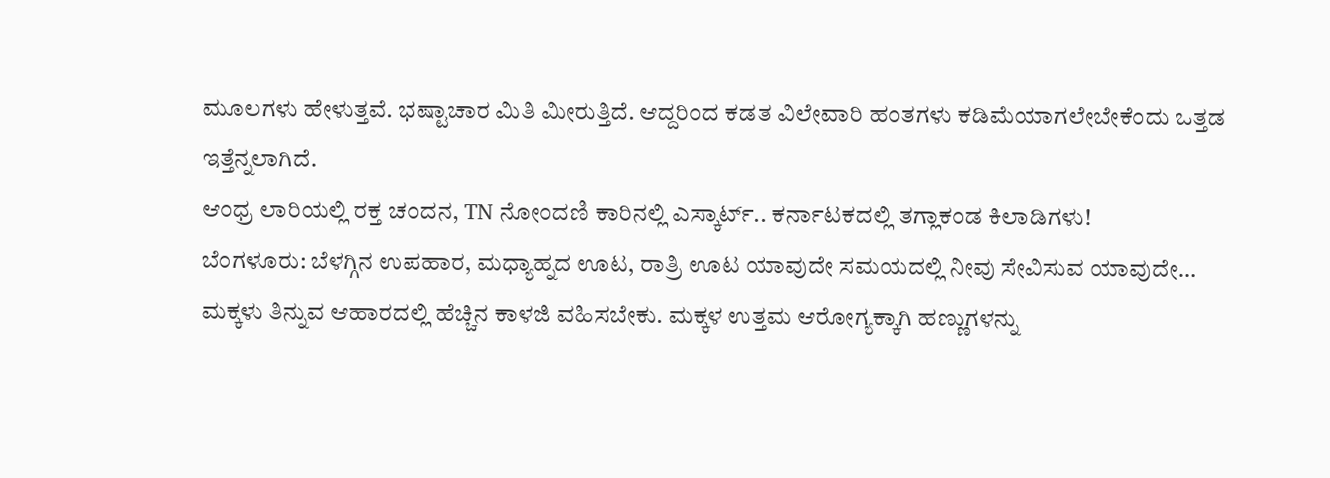ಮೂಲಗಳು ಹೇಳುತ್ತವೆ. ಭಷ್ಟಾಚಾರ ಮಿತಿ ಮೀರುತ್ತಿದೆ. ಆದ್ದರಿಂದ ಕಡತ ವಿಲೇವಾರಿ ಹಂತಗಳು ಕಡಿಮೆಯಾಗಲೇಬೇಕೆಂದು ಒತ್ತಡ ಇತ್ತೆನ್ನಲಾಗಿದೆ.
ಆಂಧ್ರ ಲಾರಿಯಲ್ಲಿ ರಕ್ತ ಚಂದನ, TN ನೋಂದಣಿ ಕಾರಿನಲ್ಲಿ ಎಸ್ಕಾರ್ಟ್.. ಕರ್ನಾಟಕದಲ್ಲಿ ತಗ್ಲಾಕಂಡ ಕಿಲಾಡಿಗಳು!
ಬೆಂಗಳೂರು: ಬೆಳಗ್ಗಿನ ಉಪಹಾರ, ಮಧ್ಯಾಹ್ನದ ಊಟ, ರಾತ್ರಿ ಊಟ ಯಾವುದೇ ಸಮಯದಲ್ಲಿ ನೀವು ಸೇವಿಸುವ ಯಾವುದೇ…
ಮಕ್ಕಳು ತಿನ್ನುವ ಆಹಾರದಲ್ಲಿ ಹೆಚ್ಚಿನ ಕಾಳಜಿ ವಹಿಸಬೇಕು. ಮಕ್ಕಳ ಉತ್ತಮ ಆರೋಗ್ಯಕ್ಕಾಗಿ ಹಣ್ಣುಗಳನ್ನು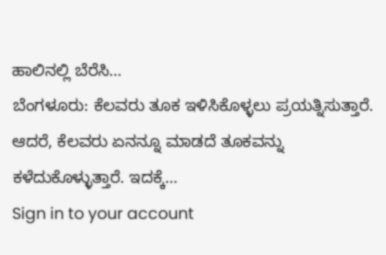ಹಾಲಿನಲ್ಲಿ ಬೆರೆಸಿ…
ಬೆಂಗಳೂರು: ಕೆಲವರು ತೂಕ ಇಳಿಸಿಕೊಳ್ಳಲು ಪ್ರಯತ್ನಿಸುತ್ತಾರೆ. ಆದರೆ, ಕೆಲವರು ಏನನ್ನೂ ಮಾಡದೆ ತೂಕವನ್ನು ಕಳೆದುಕೊಳ್ಳುತ್ತಾರೆ. ಇದಕ್ಕೆ…
Sign in to your account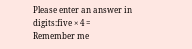Please enter an answer in digits:five × 4 =
Remember me